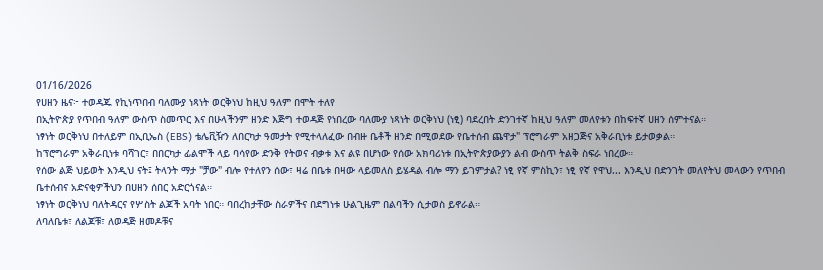01/16/2026
የሀዘን ዜና፦ ተወዳጁ የኪነጥበብ ባለሙያ ነጻነት ወርቅነህ ከዚህ ዓለም በሞት ተለየ
በኢትዮጵያ የጥበብ ዓለም ውስጥ ስመጥር እና በሁላችንም ዘንድ እጅግ ተወዳጅ የነበረው ባለሙያ ነጻነት ወርቅነህ (ነፂ) ባደረበት ድንገተኛ ከዚህ ዓለም መለየቱን በከፍተኛ ሀዘን ሰምተናል።
ነፃነት ወርቅነህ በተለይም በኢቢኤስ (EBS) ቴሌቪዥን ለበርካታ ዓመታት የሚተላለፈው በብዙ ቤቶች ዘንድ በሚወደው የቤተሰብ ጨዋታ" ፕሮግራም አዘጋጅና አቅራቢነቱ ይታወቃል።
ከፕሮግራም አቅራቢነቱ ባሻገር፣ በበርካታ ፊልሞች ላይ ባሳየው ድንቅ የትወና ብቃቱ እና ልዩ በሆነው የሰው አክባሪነቱ በኢትዮጵያውያን ልብ ውስጥ ትልቅ ስፍራ ነበረው።
የሰው ልጅ ህይወት እንዲህ ናት፤ ትላንት ማታ "ቻው" ብሎ የተለየን ሰው፣ ዛሬ በቤቱ በዛው ላይመለስ ይሄዳል ብሎ ማን ይገምታል? ነፂ የኛ ምስኪን፣ ነፂ የኛ የዋህ... እንዲህ በድንገት መለየትህ መላውን የጥበብ ቤተሰብና አድናቂዎችህን በሀዘን ሰበር አድርጎናል።
ነፃነት ወርቅነህ ባለትዳርና የሦስት ልጆች አባት ነበር። ባበረከታቸው ስራዎችና በደግነቱ ሁልጊዜም በልባችን ሲታወስ ይኖራል።
ለባለቤቱ፣ ለልጆቹ፣ ለወዳጅ ዘመዶቹና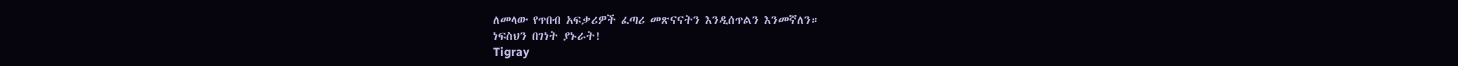ለመላው የጥበብ አፍቃሪዎች ፈጣሪ መጽናናትን እንዲሰጥልን እንመኛለን።
ነፍስህን በገነት ያኑራት!
Tigray